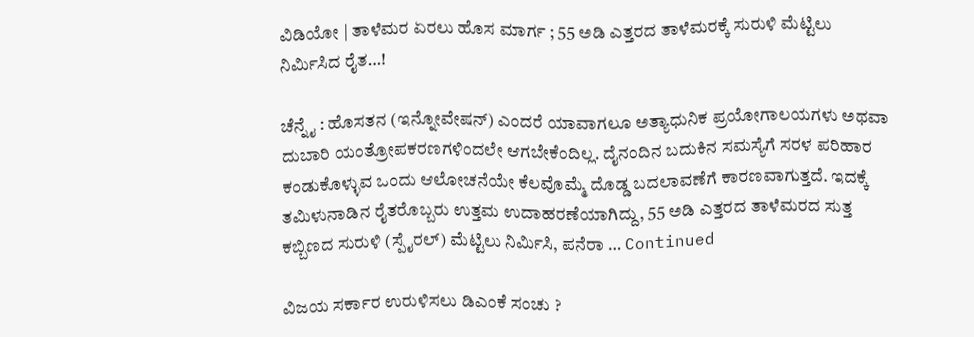ವಿಡಿಯೋ | ತಾಳೆಮರ ಏರಲು ಹೊಸ ಮಾರ್ಗ ; 55 ಅಡಿ ಎತ್ತರದ ತಾಳೆಮರಕ್ಕೆ ಸುರುಳಿ ಮೆಟ್ಟಿಲು ನಿರ್ಮಿಸಿದ ರೈತ…!

ಚೆನ್ನೈ : ಹೊಸತನ (ಇನ್ನೋವೇಷನ್) ಎಂದರೆ ಯಾವಾಗಲೂ ಅತ್ಯಾಧುನಿಕ ಪ್ರಯೋಗಾಲಯಗಳು ಅಥವಾ ದುಬಾರಿ ಯಂತ್ರೋಪಕರಣಗಳಿಂದಲೇ ಆಗಬೇಕೆಂದಿಲ್ಲ. ದೈನಂದಿನ ಬದುಕಿನ ಸಮಸ್ಯೆಗೆ ಸರಳ ಪರಿಹಾರ ಕಂಡುಕೊಳ್ಳುವ ಒಂದು ಆಲೋಚನೆಯೇ ಕೆಲವೊಮ್ಮೆ ದೊಡ್ಡ ಬದಲಾವಣೆಗೆ ಕಾರಣವಾಗುತ್ತದೆ. ಇದಕ್ಕೆ ತಮಿಳುನಾಡಿನ ರೈತರೊಬ್ಬರು ಉತ್ತಮ ಉದಾಹರಣೆಯಾಗಿದ್ದು, 55 ಅಡಿ ಎತ್ತರದ ತಾಳೆಮರದ ಸುತ್ತ ಕಬ್ಬಿಣದ ಸುರುಳಿ (ಸ್ಪೈರಲ್) ಮೆಟ್ಟಿಲು ನಿರ್ಮಿಸಿ, ಪನೆರಾ … Continued

ವಿಜಯ ಸರ್ಕಾರ ಉರುಳಿಸಲು ಡಿಎಂಕೆ ಸಂಚು ?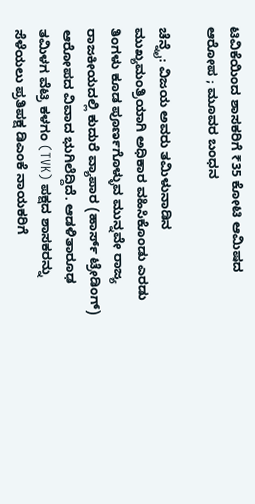ಟಿವಿಕೆಯಿಂದ ಶಾಸಕರಿಗೆ ₹35 ಕೋಟಿ ಆಮಿಷದ ಆರೋಪ ; ಮೂವರ ಬಂಧನ

ಚೆನ್ನೈ: ವಿಜಯ ಅವರು ತಮಿಳುನಾಡಿನ ಮುಖ್ಯಮಂತ್ರಿಯಾಗಿ ಅಧಿಕಾರ ವಹಿಸಿಕೊಂಡು ಎರಡು ತಿಂಗಳು ಕೂಡ ಪೂರ್ಣಗೊಳ್ಳುವ ಮುನ್ನವೇ ರಾಜ್ಯ ರಾಜಕೀಯದಲ್ಲಿ ಕುದುರೆ ವ್ಯಾಪಾರ (ಹಾರ್ಸ್ ಟ್ರೇಡಿಂಗ್) ಆರೋಪದ ವಿವಾದ ಭುಗಿಲೆದ್ದಿದೆ. ಆಡಳಿತಾರೂಢ ತಮಿಳಗ ವೆಟ್ರಿ ಕಳಗಂ (TVK) ಪಕ್ಷದ ಶಾಸಕರನ್ನು ಸೆಳೆಯಲು ಪ್ರತಿಪಕ್ಷ ಡಿಎಂಕೆ ನಾಯಕರಿಗೆ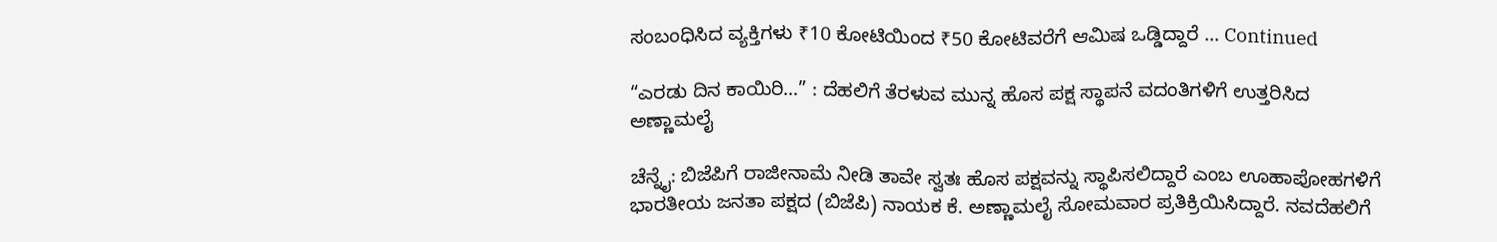ಸಂಬಂಧಿಸಿದ ವ್ಯಕ್ತಿಗಳು ₹10 ಕೋಟಿಯಿಂದ ₹50 ಕೋಟಿವರೆಗೆ ಆಮಿಷ ಒಡ್ಡಿದ್ದಾರೆ … Continued

“ಎರಡು ದಿನ ಕಾಯಿರಿ…” : ದೆಹಲಿಗೆ ತೆರಳುವ ಮುನ್ನ ಹೊಸ ಪಕ್ಷ ಸ್ಥಾಪನೆ ವದಂತಿಗಳಿಗೆ ಉತ್ತರಿಸಿದ ಅಣ್ಣಾಮಲೈ

ಚೆನ್ನೈ: ಬಿಜೆಪಿಗೆ ರಾಜೀನಾಮೆ ನೀಡಿ ತಾವೇ ಸ್ವತಃ ಹೊಸ ಪಕ್ಷವನ್ನು ಸ್ಥಾಪಿಸಲಿದ್ದಾರೆ ಎಂಬ ಊಹಾಪೋಹಗಳಿಗೆ ಭಾರತೀಯ ಜನತಾ ಪಕ್ಷದ (ಬಿಜೆಪಿ) ನಾಯಕ ಕೆ. ಅಣ್ಣಾಮಲೈ ಸೋಮವಾರ ಪ್ರತಿಕ್ರಿಯಿಸಿದ್ದಾರೆ. ನವದೆಹಲಿಗೆ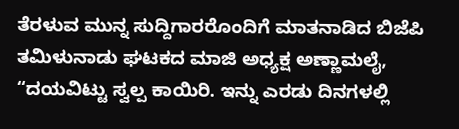ತೆರಳುವ ಮುನ್ನ ಸುದ್ದಿಗಾರರೊಂದಿಗೆ ಮಾತನಾಡಿದ ಬಿಜೆಪಿ ತಮಿಳುನಾಡು ಘಟಕದ ಮಾಜಿ ಅಧ್ಯಕ್ಷ ಅಣ್ಣಾಮಲೈ, “ದಯವಿಟ್ಟು ಸ್ವಲ್ಪ ಕಾಯಿರಿ. ಇನ್ನು ಎರಡು ದಿನಗಳಲ್ಲಿ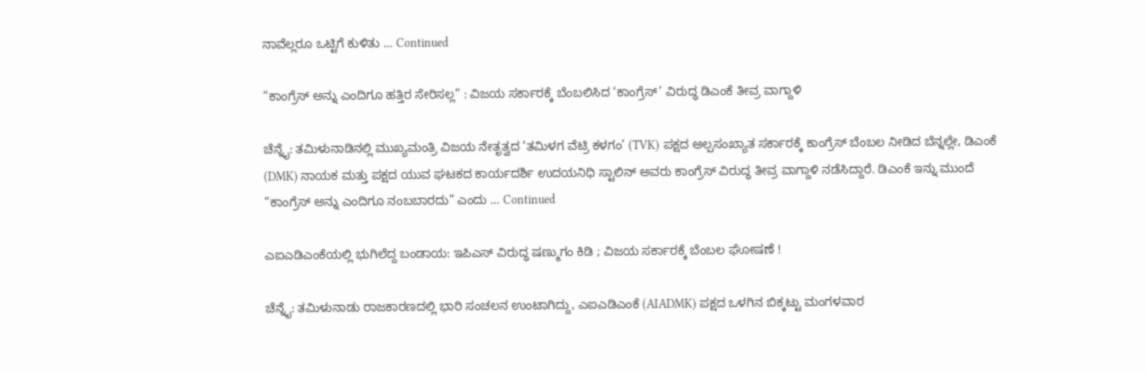ನಾವೆಲ್ಲರೂ ಒಟ್ಟಿಗೆ ಕುಳಿತು … Continued

“ಕಾಂಗ್ರೆಸ್ ಅನ್ನು ಎಂದಿಗೂ ಹತ್ತಿರ ಸೇರಿಸಲ್ಲ” : ವಿಜಯ ಸರ್ಕಾರಕ್ಕೆ ಬೆಂಬಲಿಸಿದ ‘ಕಾಂಗ್ರೆಸ್‌’ ವಿರುದ್ಧ ಡಿಎಂಕೆ ತೀವ್ರ ವಾಗ್ದಾಳಿ

ಚೆನ್ನೈ: ತಮಿಳುನಾಡಿನಲ್ಲಿ ಮುಖ್ಯಮಂತ್ರಿ ವಿಜಯ ನೇತೃತ್ವದ ‘ತಮಿಳಗ ವೆಟ್ರಿ ಕಳಗಂ’ (TVK) ಪಕ್ಷದ ಅಲ್ಪಸಂಖ್ಯಾತ ಸರ್ಕಾರಕ್ಕೆ ಕಾಂಗ್ರೆಸ್ ಬೆಂಬಲ ನೀಡಿದ ಬೆನ್ನಲ್ಲೇ, ಡಿಎಂಕೆ (DMK) ನಾಯಕ ಮತ್ತು ಪಕ್ಷದ ಯುವ ಘಟಕದ ಕಾರ್ಯದರ್ಶಿ ಉದಯನಿಧಿ ಸ್ಟಾಲಿನ್ ಅವರು ಕಾಂಗ್ರೆಸ್ ವಿರುದ್ಧ ತೀವ್ರ ವಾಗ್ದಾಳಿ ನಡೆಸಿದ್ದಾರೆ. ಡಿಎಂಕೆ ಇನ್ನು ಮುಂದೆ “ಕಾಂಗ್ರೆಸ್ ಅನ್ನು ಎಂದಿಗೂ ನಂಬಬಾರದು” ಎಂದು … Continued

ಎಐಎಡಿಎಂಕೆಯಲ್ಲಿ ಭುಗಿಲೆದ್ದ ಬಂಡಾಯ: ಇಪಿಎಸ್‌ ವಿರುದ್ಧ ಷಣ್ಮುಗಂ ಕಿಡಿ ; ವಿಜಯ ಸರ್ಕಾರಕ್ಕೆ ಬೆಂಬಲ ಘೋಷಣೆ !

ಚೆನ್ನೈ: ತಮಿಳುನಾಡು ರಾಜಕಾರಣದಲ್ಲಿ ಭಾರಿ ಸಂಚಲನ ಉಂಟಾಗಿದ್ದು, ಎಐಎಡಿಎಂಕೆ (AIADMK) ಪಕ್ಷದ ಒಳಗಿನ ಬಿಕ್ಕಟ್ಟು ಮಂಗಳವಾರ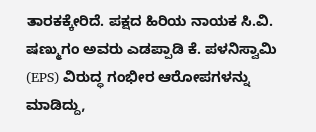ತಾರಕಕ್ಕೇರಿದೆ. ಪಕ್ಷದ ಹಿರಿಯ ನಾಯಕ ಸಿ.ವಿ. ಷಣ್ಮುಗಂ ಅವರು ಎಡಪ್ಪಾಡಿ ಕೆ. ಪಳನಿಸ್ವಾಮಿ (EPS) ವಿರುದ್ಧ ಗಂಭೀರ ಆರೋಪಗಳನ್ನು ಮಾಡಿದ್ದು,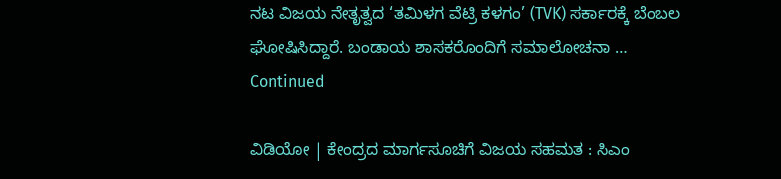ನಟ ವಿಜಯ ನೇತೃತ್ವದ ‘ತಮಿಳಗ ವೆಟ್ರಿ ಕಳಗಂ’ (TVK) ಸರ್ಕಾರಕ್ಕೆ ಬೆಂಬಲ ಘೋಷಿಸಿದ್ದಾರೆ. ಬಂಡಾಯ ಶಾಸಕರೊಂದಿಗೆ ಸಮಾಲೋಚನಾ … Continued

ವಿಡಿಯೋ | ಕೇಂದ್ರದ ಮಾರ್ಗಸೂಚಿಗೆ ವಿಜಯ ಸಹಮತ : ಸಿಎಂ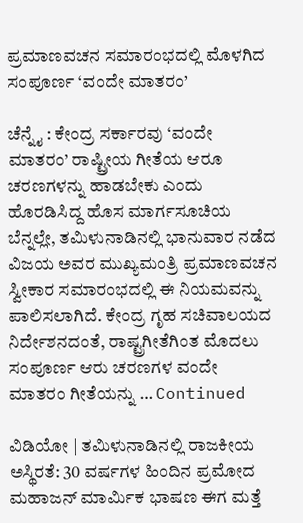ಪ್ರಮಾಣವಚನ ಸಮಾರಂಭದಲ್ಲಿ ಮೊಳಗಿದ ಸಂಪೂರ್ಣ ‘ವಂದೇ ಮಾತರಂ’

ಚೆನ್ನೈ : ಕೇಂದ್ರ ಸರ್ಕಾರವು ‘ವಂದೇ ಮಾತರಂ’ ರಾಷ್ಟ್ರೀಯ ಗೀತೆಯ ಆರೂ ಚರಣಗಳನ್ನು ಹಾಡಬೇಕು ಎಂದು ಹೊರಡಿಸಿದ್ದ ಹೊಸ ಮಾರ್ಗಸೂಚಿಯ ಬೆನ್ನಲ್ಲೇ, ತಮಿಳುನಾಡಿನಲ್ಲಿ ಭಾನುವಾರ ನಡೆದ ವಿಜಯ ಅವರ ಮುಖ್ಯಮಂತ್ರಿ ಪ್ರಮಾಣವಚನ ಸ್ವೀಕಾರ ಸಮಾರಂಭದಲ್ಲಿ ಈ ನಿಯಮವನ್ನು ಪಾಲಿಸಲಾಗಿದೆ. ಕೇಂದ್ರ ಗೃಹ ಸಚಿವಾಲಯದ ನಿರ್ದೇಶನದಂತೆ, ರಾಷ್ಟ್ರಗೀತೆಗಿಂತ ಮೊದಲು ಸಂಪೂರ್ಣ ಆರು ಚರಣಗಳ ವಂದೇ ಮಾತರಂ ಗೀತೆಯನ್ನು … Continued

ವಿಡಿಯೋ | ತಮಿಳುನಾಡಿನಲ್ಲಿ ರಾಜಕೀಯ ಅಸ್ಥಿರತೆ: 30 ವರ್ಷಗಳ ಹಿಂದಿನ ಪ್ರಮೋದ ಮಹಾಜನ್ ಮಾರ್ಮಿಕ ಭಾಷಣ ಈಗ ಮತ್ತೆ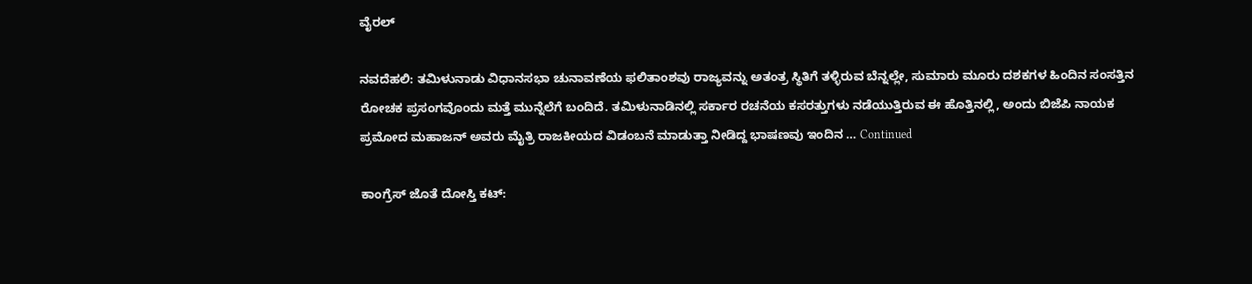ವೈರಲ್‌

ನವದೆಹಲಿ: ತಮಿಳುನಾಡು ವಿಧಾನಸಭಾ ಚುನಾವಣೆಯ ಫಲಿತಾಂಶವು ರಾಜ್ಯವನ್ನು ಅತಂತ್ರ ಸ್ಥಿತಿಗೆ ತಳ್ಳಿರುವ ಬೆನ್ನಲ್ಲೇ, ಸುಮಾರು ಮೂರು ದಶಕಗಳ ಹಿಂದಿನ ಸಂಸತ್ತಿನ ರೋಚಕ ಪ್ರಸಂಗವೊಂದು ಮತ್ತೆ ಮುನ್ನೆಲೆಗೆ ಬಂದಿದೆ. ತಮಿಳುನಾಡಿನಲ್ಲಿ ಸರ್ಕಾರ ರಚನೆಯ ಕಸರತ್ತುಗಳು ನಡೆಯುತ್ತಿರುವ ಈ ಹೊತ್ತಿನಲ್ಲಿ, ಅಂದು ಬಿಜೆಪಿ ನಾಯಕ ಪ್ರಮೋದ ಮಹಾಜನ್ ಅವರು ಮೈತ್ರಿ ರಾಜಕೀಯದ ವಿಡಂಬನೆ ಮಾಡುತ್ತಾ ನೀಡಿದ್ದ ಭಾಷಣವು ಇಂದಿನ … Continued

ಕಾಂಗ್ರೆಸ್ ಜೊತೆ ದೋಸ್ತಿ ಕಟ್: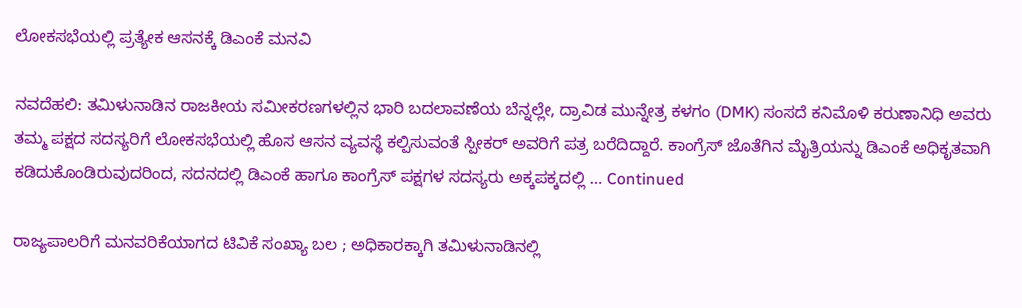ಲೋಕಸಭೆಯಲ್ಲಿ ಪ್ರತ್ಯೇಕ ಆಸನಕ್ಕೆ ಡಿಎಂಕೆ ಮನವಿ

ನವದೆಹಲಿ: ತಮಿಳುನಾಡಿನ ರಾಜಕೀಯ ಸಮೀಕರಣಗಳಲ್ಲಿನ ಭಾರಿ ಬದಲಾವಣೆಯ ಬೆನ್ನಲ್ಲೇ, ದ್ರಾವಿಡ ಮುನ್ನೇತ್ರ ಕಳಗಂ (DMK) ಸಂಸದೆ ಕನಿಮೊಳಿ ಕರುಣಾನಿಧಿ ಅವರು ತಮ್ಮ ಪಕ್ಷದ ಸದಸ್ಯರಿಗೆ ಲೋಕಸಭೆಯಲ್ಲಿ ಹೊಸ ಆಸನ ವ್ಯವಸ್ಥೆ ಕಲ್ಪಿಸುವಂತೆ ಸ್ಪೀಕರ್‌ ಅವರಿಗೆ ಪತ್ರ ಬರೆದಿದ್ದಾರೆ. ಕಾಂಗ್ರೆಸ್ ಜೊತೆಗಿನ ಮೈತ್ರಿಯನ್ನು ಡಿಎಂಕೆ ಅಧಿಕೃತವಾಗಿ ಕಡಿದುಕೊಂಡಿರುವುದರಿಂದ, ಸದನದಲ್ಲಿ ಡಿಎಂಕೆ ಹಾಗೂ ಕಾಂಗ್ರೆಸ್‌ ಪಕ್ಷಗಳ ಸದಸ್ಯರು ಅಕ್ಕಪಕ್ಕದಲ್ಲಿ … Continued

ರಾಜ್ಯಪಾಲರಿಗೆ ಮನವರಿಕೆಯಾಗದ ಟಿವಿಕೆ ಸಂಖ್ಯಾ ಬಲ ; ಅಧಿಕಾರಕ್ಕಾಗಿ ತಮಿಳುನಾಡಿನಲ್ಲಿ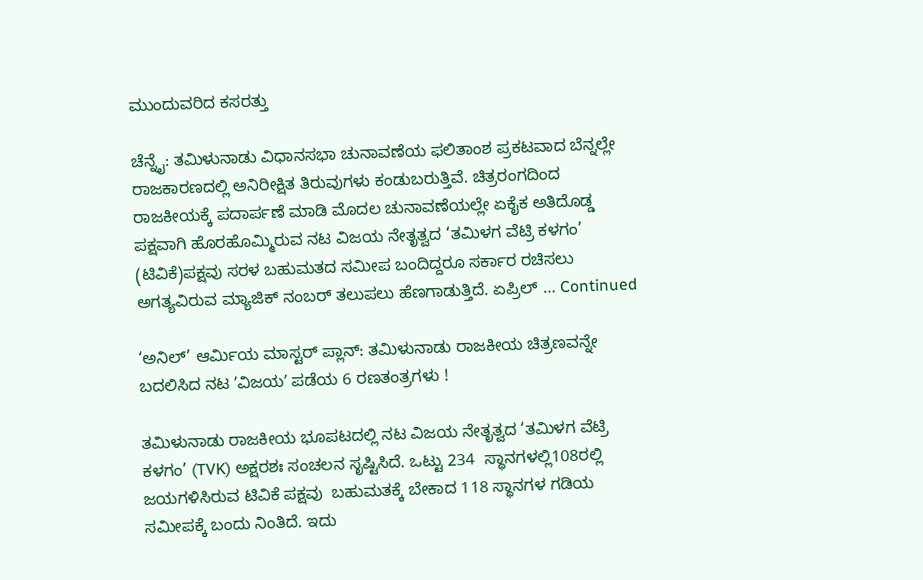ಮುಂದುವರಿದ ಕಸರತ್ತು

ಚೆನ್ನೈ: ತಮಿಳುನಾಡು ವಿಧಾನಸಭಾ ಚುನಾವಣೆಯ ಫಲಿತಾಂಶ ಪ್ರಕಟವಾದ ಬೆನ್ನಲ್ಲೇ ರಾಜಕಾರಣದಲ್ಲಿ ಅನಿರೀಕ್ಷಿತ ತಿರುವುಗಳು ಕಂಡುಬರುತ್ತಿವೆ. ಚಿತ್ರರಂಗದಿಂದ ರಾಜಕೀಯಕ್ಕೆ ಪದಾರ್ಪಣೆ ಮಾಡಿ ಮೊದಲ ಚುನಾವಣೆಯಲ್ಲೇ ಏಕೈಕ ಅತಿದೊಡ್ಡ ಪಕ್ಷವಾಗಿ ಹೊರಹೊಮ್ಮಿರುವ ನಟ ವಿಜಯ ನೇತೃತ್ವದ ‘ತಮಿಳಗ ವೆಟ್ರಿ ಕಳಗಂ’ (ಟಿವಿಕೆ)ಪಕ್ಷವು ಸರಳ ಬಹುಮತದ ಸಮೀಪ ಬಂದಿದ್ದರೂ ಸರ್ಕಾರ ರಚಿಸಲು ಅಗತ್ಯವಿರುವ ಮ್ಯಾಜಿಕ್ ನಂಬರ್ ತಲುಪಲು ಹೆಣಗಾಡುತ್ತಿದೆ. ಏಪ್ರಿಲ್ … Continued

‘ಅನಿಲ್’ ಆರ್ಮಿಯ ಮಾಸ್ಟರ್ ಪ್ಲಾನ್: ತಮಿಳುನಾಡು ರಾಜಕೀಯ ಚಿತ್ರಣವನ್ನೇ ಬದಲಿಸಿದ ನಟ ʼವಿಜಯʼ ಪಡೆಯ 6 ರಣತಂತ್ರಗಳು !

ತಮಿಳುನಾಡು ರಾಜಕೀಯ ಭೂಪಟದಲ್ಲಿ ನಟ ವಿಜಯ ನೇತೃತ್ವದ ‘ತಮಿಳಗ ವೆಟ್ರಿ ಕಳಗಂ’ (TVK) ಅಕ್ಷರಶಃ ಸಂಚಲನ ಸೃಷ್ಟಿಸಿದೆ. ಒಟ್ಟು 234  ಸ್ಥಾನಗಳಲ್ಲಿ108ರಲ್ಲಿ ಜಯಗಳಿಸಿರುವ ಟಿವಿಕೆ ಪಕ್ಷವು  ಬಹುಮತಕ್ಕೆ ಬೇಕಾದ 118 ಸ್ಥಾನಗಳ ಗಡಿಯ ಸಮೀಪಕ್ಕೆ ಬಂದು ನಿಂತಿದೆ. ಇದು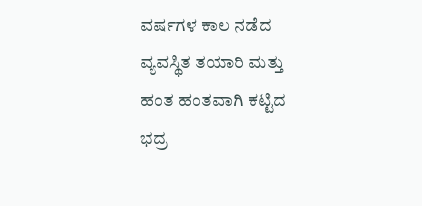ವರ್ಷಗಳ ಕಾಲ ನಡೆದ ವ್ಯವಸ್ಥಿತ ತಯಾರಿ ಮತ್ತು ಹಂತ ಹಂತವಾಗಿ ಕಟ್ಟಿದ ಭದ್ರ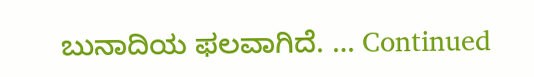ಬುನಾದಿಯ ಫಲವಾಗಿದೆ. … Continued